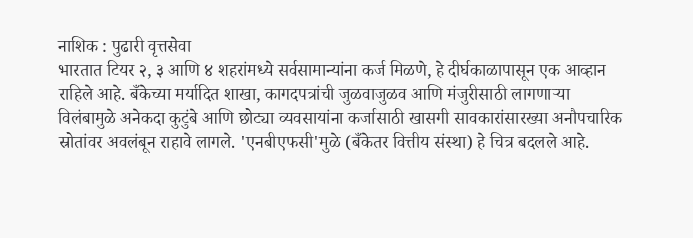नाशिक : पुढारी वृत्तसेवा
भारतात टियर २, ३ आणि ४ शहरांमध्ये सर्वसामान्यांना कर्ज मिळणे, हे दीर्घकाळापासून एक आव्हान राहिले आहे. बँकेच्या मर्यादित शाखा, कागदपत्रांची जुळवाजुळव आणि मंजुरीसाठी लागणाऱ्या विलंबामुळे अनेकदा कुटुंबे आणि छोट्या व्यवसायांना कर्जासाठी खासगी सावकारांसारख्या अनौपचारिक स्रोतांवर अवलंबून राहावे लागले. 'एनबीएफसी'मुळे (बँकेतर वित्तीय संस्था) हे चित्र बदलले आहे.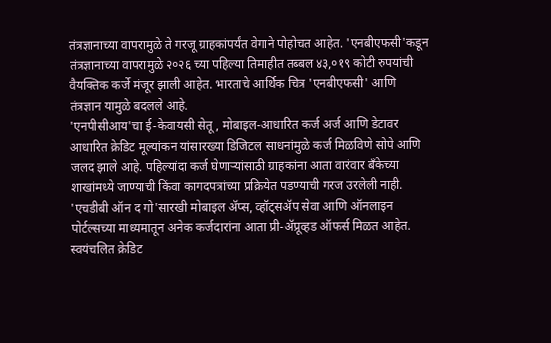तंत्रज्ञानाच्या वापरामुळे ते गरजू ग्राहकांपर्यंत वेगाने पोहोचत आहेत. 'एनबीएफसी'कडून तंत्रज्ञानाच्या वापरामुळे २०२६ च्या पहिल्या तिमाहीत तब्बल ४३,०१९ कोटी रुपयांची वैयक्तिक कर्जे मंजूर झाली आहेत. भारताचे आर्थिक चित्र 'एनबीएफसी' आणि तंत्रज्ञान यामुळे बदलले आहे.
'एनपीसीआय'चा ई-केवायसी सेतू, मोबाइल-आधारित कर्ज अर्ज आणि डेटावर आधारित क्रेडिट मूल्यांकन यांसारख्या डिजिटल साधनांमुळे कर्ज मिळविणे सोपे आणि जलद झाले आहे. पहिल्यांदा कर्ज घेणाऱ्यांसाठी ग्राहकांना आता वारंवार बँकेच्या शाखांमध्ये जाण्याची किंवा कागदपत्रांच्या प्रक्रियेत पडण्याची गरज उरलेली नाही. 'एचडीबी ऑन द गो'सारखी मोबाइल ॲप्स, व्हॉट्सॲप सेवा आणि ऑनलाइन पोर्टल्सच्या माध्यमातून अनेक कर्जदारांना आता प्री-ॲप्रूव्हड ऑफर्स मिळत आहेत.
स्वयंचलित क्रेडिट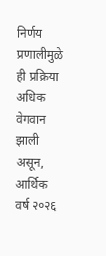निर्णय प्रणालीमुळे ही प्रक्रिया अधिक वेगवान झाली असून, आर्थिक वर्ष २०२६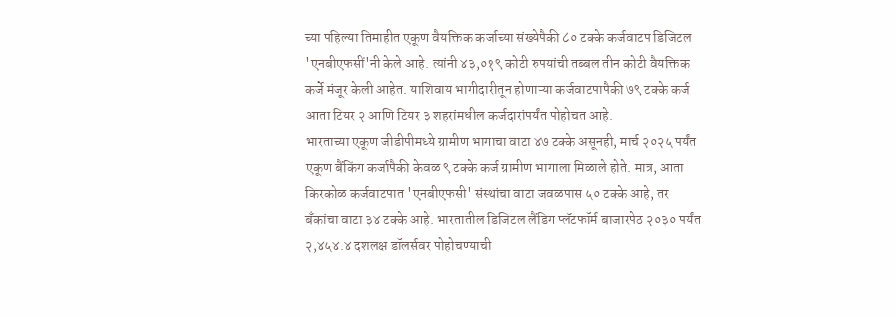च्या पहिल्या तिमाहीत एकूण वैयक्तिक कर्जाच्या संख्येपैकी ८० टक्के कर्जवाटप डिजिटल 'एनबीएफसीं'नी केले आहे. त्यांनी ४३,०१९ कोटी रुपयांची तब्बल तीन कोटी वैयक्तिक कर्जे मंजूर केली आहेत. याशिवाय भागीदारीतून होणाऱ्या कर्जवाटपापैकी ७९ टक्के कर्ज आता टियर २ आणि टियर ३ शहरांमधील कर्जदारांपर्यंत पोहोचत आहे.
भारताच्या एकूण जीडीपीमध्ये ग्रामीण भागाचा वाटा ४७ टक्के असूनही, मार्च २०२५ पर्यंत एकूण बैंकिंग कर्जापैकी केवळ ९ टक्के कर्ज ग्रामीण भागाला मिळाले होते. मात्र, आता किरकोळ कर्जवाटपात 'एनबीएफसी' संस्थांचा वाटा जवळपास ५० टक्के आहे, तर बँकांचा वाटा ३४ टक्के आहे. भारतातील डिजिटल लैंडिग प्लॅटफॉर्म बाजारपेठ २०३० पर्यंत २,४५४.४ दशलक्ष डॉलर्सवर पोहोचण्याची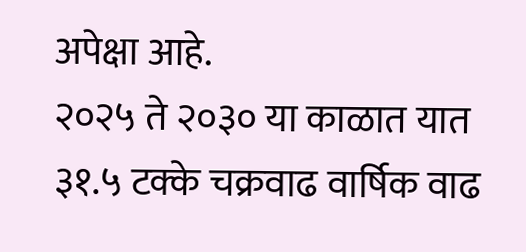अपेक्षा आहे.
२०२५ ते २०३० या काळात यात ३१.५ टक्के चक्रवाढ वार्षिक वाढ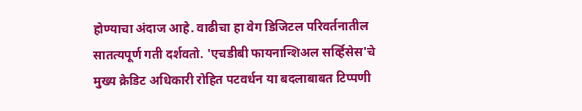होण्याचा अंदाज आहे. वाढीचा हा वेग डिजिटल परिवर्तनातील सातत्यपूर्ण गती दर्शवतो. 'एचडीबी फायनान्शिअल सर्व्हिसेस'चे मुख्य क्रेडिट अधिकारी रोहित पटवर्धन या बदलाबाबत टिप्पणी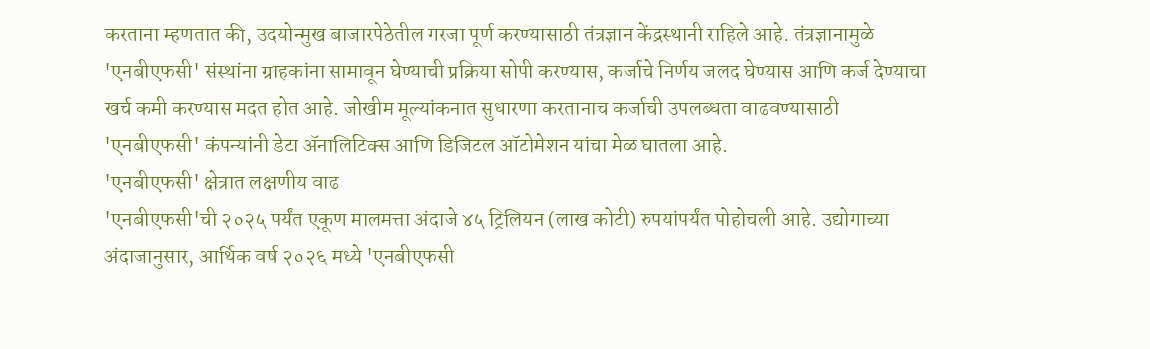करताना म्हणतात की, उदयोन्मुख बाजारपेठेतील गरजा पूर्ण करण्यासाठी तंत्रज्ञान केंद्रस्थानी राहिले आहे. तंत्रज्ञानामुळे 'एनबीएफसी' संस्थांना ग्राहकांना सामावून घेण्याची प्रक्रिया सोपी करण्यास, कर्जाचे निर्णय जलद घेण्यास आणि कर्ज देण्याचा खर्च कमी करण्यास मदत होत आहे. जोखीम मूल्यांकनात सुधारणा करतानाच कर्जाची उपलब्धता वाढवण्यासाठी 'एनबीएफसी' कंपन्यांनी डेटा ॲनालिटिक्स आणि डिजिटल ऑटोमेशन यांचा मेळ घातला आहे.
'एनबीएफसी' क्षेत्रात लक्षणीय वाढ
'एनबीएफसी'ची २०२५ पर्यंत एकूण मालमत्ता अंदाजे ४५ ट्रिलियन (लाख कोटी) रुपयांपर्यंत पोहोचली आहे. उद्योगाच्या अंदाजानुसार, आर्थिक वर्ष २०२६ मध्ये 'एनबीएफसी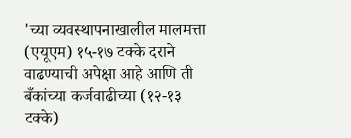'च्या व्यवस्थापनाखालील मालमत्ता (एयूएम) १५-१७ टक्के दराने वाढण्याची अपेक्षा आहे आणि ती बँकांच्या कर्जवाढीच्या (१२-१३ टक्के)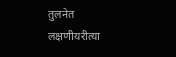तुलनेत लक्षणीयरीत्या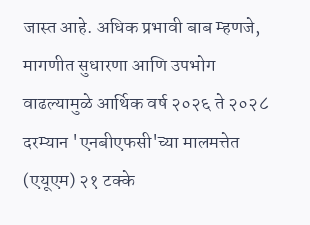जास्त आहे. अधिक प्रभावी बाब म्हणजे, मागणीत सुधारणा आणि उपभोग वाढल्यामुळे आर्थिक वर्ष २०२६ ते २०२८ दरम्यान 'एनबीएफसी'च्या मालमत्तेत (एयूएम) २१ टक्के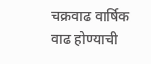चक्रवाढ वार्षिक वाढ होण्याची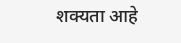शक्यता आहे